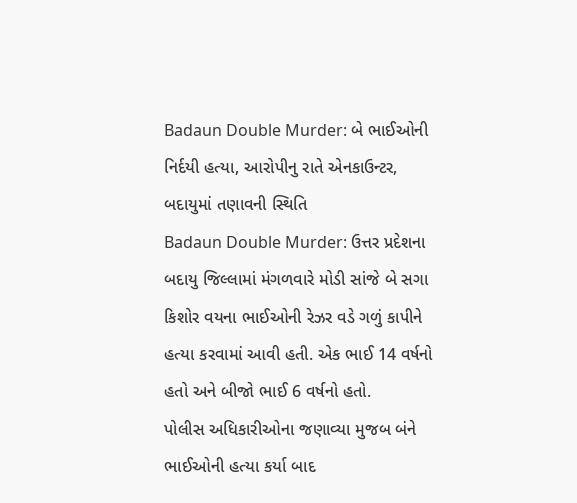Badaun Double Murder: બે ભાઈઓની નિર્દયી હત્યા, આરોપીનુ રાતે એનકાઉન્ટર, બદાયુમાં તણાવની સ્થિતિ
Badaun Double Murder: ઉત્તર પ્રદેશના બદાયુ જિલ્લામાં મંગળવારે મોડી સાંજે બે સગા કિશોર વયના ભાઈઓની રેઝર વડે ગળું કાપીને હત્યા કરવામાં આવી હતી. એક ભાઈ 14 વર્ષનો હતો અને બીજો ભાઈ 6 વર્ષનો હતો.
પોલીસ અધિકારીઓના જણાવ્યા મુજબ બંને ભાઈઓની હત્યા કર્યા બાદ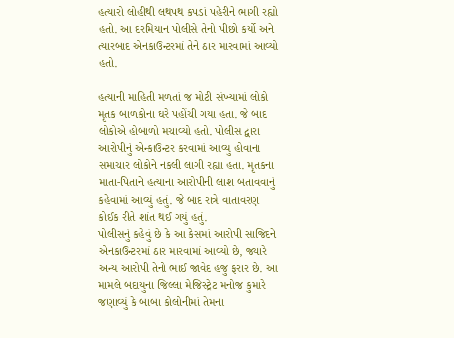હત્યારો લોહીથી લથપથ કપડાં પહેરીને ભાગી રહ્યો હતો. આ દરમિયાન પોલીસે તેનો પીછો કર્યો અને ત્યારબાદ એનકાઉન્ટરમાં તેને ઠાર મારવામાં આવ્યો હતો.

હત્યાની માહિતી મળતાં જ મોટી સંખ્યામાં લોકો મૃતક બાળકોના ઘરે પહોંચી ગયા હતા. જે બાદ લોકોએ હોબાળો મચાવ્યો હતો. પોલીસ દ્વારા આરોપીનું એન્કાઉન્ટર કરવામાં આવ્યુ હોવાના સમાચાર લોકોને નકલી લાગી રહ્યા હતા. મૃતકના માતા-પિતાને હત્યાના આરોપીની લાશ બતાવવાનું કહેવામાં આવ્યું હતું. જે બાદ રાત્રે વાતાવરણ કોઈક રીતે શાંત થઈ ગયું હતું.
પોલીસનું કહેવું છે કે આ કેસમાં આરોપી સાજિદને એનકાઉન્ટરમાં ઠાર મારવામાં આવ્યો છે, જ્યારે અન્ય આરોપી તેનો ભાઈ જાવેદ હજુ ફરાર છે. આ મામલે બદાયુના જિલ્લા મેજિસ્ટ્રેટ મનોજ કુમારે જણાવ્યું કે બાબા કોલોનીમાં તેમના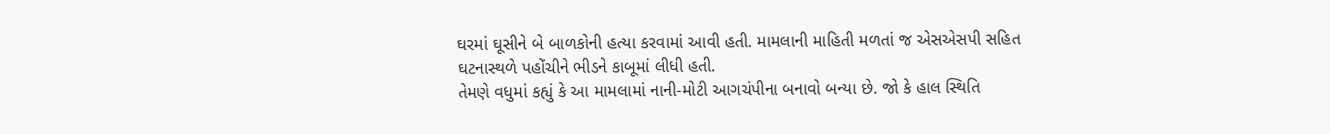ઘરમાં ઘૂસીને બે બાળકોની હત્યા કરવામાં આવી હતી. મામલાની માહિતી મળતાં જ એસએસપી સહિત ઘટનાસ્થળે પહોંચીને ભીડને કાબૂમાં લીધી હતી.
તેમણે વધુમાં કહ્યું કે આ મામલામાં નાની-મોટી આગચંપીના બનાવો બન્યા છે. જો કે હાલ સ્થિતિ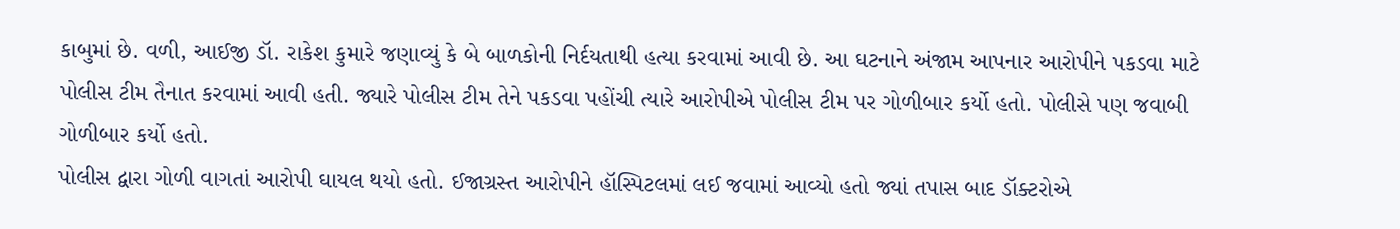કાબુમાં છે. વળી, આઈજી ડૉ. રાકેશ કુમારે જણાવ્યું કે બે બાળકોની નિર્દયતાથી હત્યા કરવામાં આવી છે. આ ઘટનાને અંજામ આપનાર આરોપીને પકડવા માટે પોલીસ ટીમ તૈનાત કરવામાં આવી હતી. જ્યારે પોલીસ ટીમ તેને પકડવા પહોંચી ત્યારે આરોપીએ પોલીસ ટીમ પર ગોળીબાર કર્યો હતો. પોલીસે પણ જવાબી ગોળીબાર કર્યો હતો.
પોલીસ દ્વારા ગોળી વાગતાં આરોપી ઘાયલ થયો હતો. ઈજાગ્રસ્ત આરોપીને હૉસ્પિટલમાં લઈ જવામાં આવ્યો હતો જ્યાં તપાસ બાદ ડૉક્ટરોએ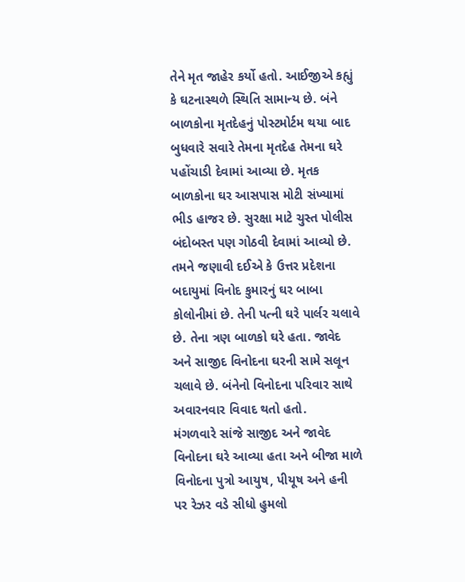તેને મૃત જાહેર કર્યો હતો. આઈજીએ કહ્યું કે ઘટનાસ્થળે સ્થિતિ સામાન્ય છે. બંને બાળકોના મૃતદેહનું પોસ્ટમોર્ટમ થયા બાદ બુધવારે સવારે તેમના મૃતદેહ તેમના ઘરે પહોંચાડી દેવામાં આવ્યા છે. મૃતક બાળકોના ઘર આસપાસ મોટી સંખ્યામાં ભીડ હાજર છે. સુરક્ષા માટે ચુસ્ત પોલીસ બંદોબસ્ત પણ ગોઠવી દેવામાં આવ્યો છે.
તમને જણાવી દઈએ કે ઉત્તર પ્રદેશના બદાયુમાં વિનોદ કુમારનું ઘર બાબા કોલોનીમાં છે. તેની પત્ની ઘરે પાર્લર ચલાવે છે. તેના ત્રણ બાળકો ઘરે હતા. જાવેદ અને સાજીદ વિનોદના ઘરની સામે સલૂન ચલાવે છે. બંનેનો વિનોદના પરિવાર સાથે અવારનવાર વિવાદ થતો હતો.
મંગળવારે સાંજે સાજીદ અને જાવેદ વિનોદના ઘરે આવ્યા હતા અને બીજા માળે વિનોદના પુત્રો આયુષ, પીયૂષ અને હની પર રેઝર વડે સીધો હુમલો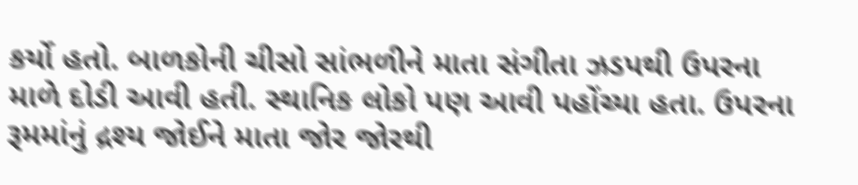કર્યો હતો. બાળકોની ચીસો સાંભળીને માતા સંગીતા ઝડપથી ઉપરના માળે દોડી આવી હતી. સ્થાનિક લોકો પણ આવી પહોંચ્યા હતા. ઉપરના રૂમમાંનું દ્રશ્ય જોઈને માતા જોર જોરથી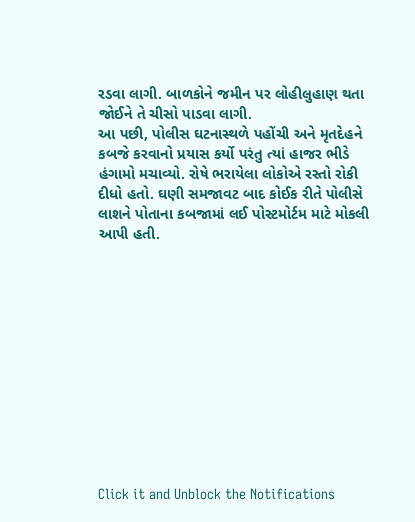રડવા લાગી. બાળકોને જમીન પર લોહીલુહાણ થતા જોઈને તે ચીસો પાડવા લાગી.
આ પછી, પોલીસ ઘટનાસ્થળે પહોંચી અને મૃતદેહને કબજે કરવાનો પ્રયાસ કર્યો પરંતુ ત્યાં હાજર ભીડે હંગામો મચાવ્યો. રોષે ભરાયેલા લોકોએ રસ્તો રોકી દીધો હતો. ઘણી સમજાવટ બાદ કોઈક રીતે પોલીસે લાશને પોતાના કબજામાં લઈ પોસ્ટમોર્ટમ માટે મોકલી આપી હતી.












Click it and Unblock the Notifications